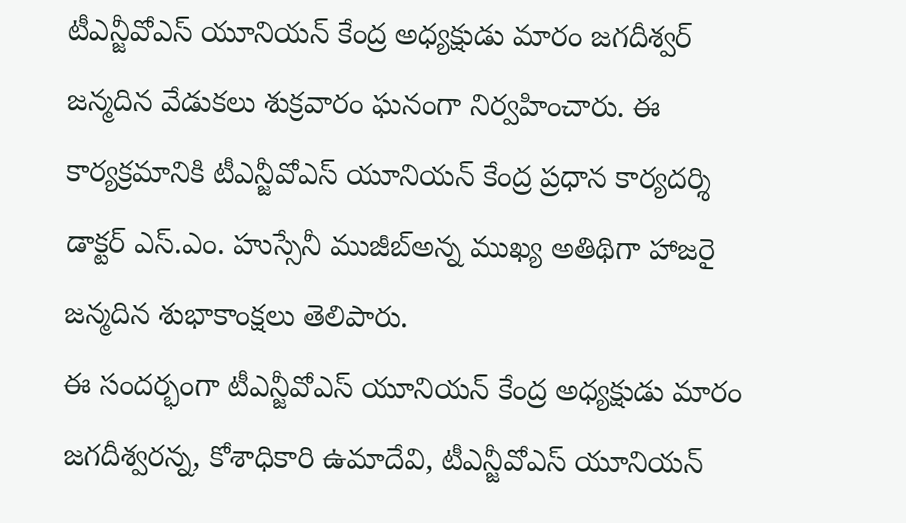టీఎన్జీవోఎస్ యూనియన్ కేంద్ర అధ్యక్షుడు మారం జగదీశ్వర్ జన్మదిన వేడుకలు శుక్రవారం ఘనంగా నిర్వహించారు. ఈ కార్యక్రమానికి టీఎన్జీవోఎస్ యూనియన్ కేంద్ర ప్రధాన కార్యదర్శి డాక్టర్ ఎస్.ఎం. హుస్సేనీ ముజీబ్అన్న ముఖ్య అతిథిగా హాజరై జన్మదిన శుభాకాంక్షలు తెలిపారు.
ఈ సందర్భంగా టీఎన్జీవోఎస్ యూనియన్ కేంద్ర అధ్యక్షుడు మారం జగదీశ్వరన్న, కోశాధికారి ఉమాదేవి, టీఎన్జీవోఎస్ యూనియన్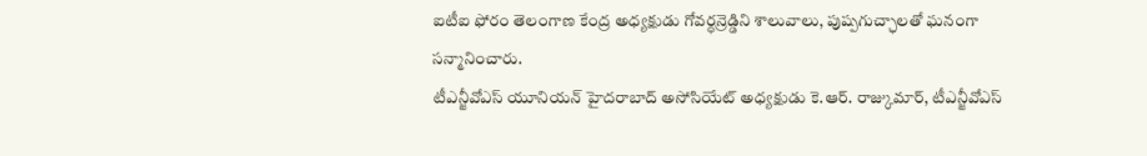ఐటీఐ ఫోరం తెలంగాణ కేంద్ర అధ్యక్షుడు గోవర్ధన్రెడ్డిని శాలువాలు, పుష్పగుచ్ఛాలతో ఘనంగా సన్మానించారు.
టీఎన్జీవోఎస్ యూనియన్ హైదరాబాద్ అసోసియేట్ అధ్యక్షుడు కె.ఆర్. రాజ్కుమార్, టీఎన్జీవోఎస్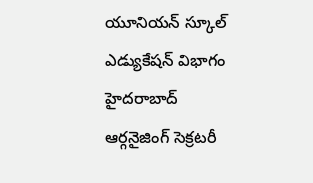యూనియన్ స్కూల్ ఎడ్యుకేషన్ విభాగం హైదరాబాద్ ఆర్గనైజింగ్ సెక్రటరీ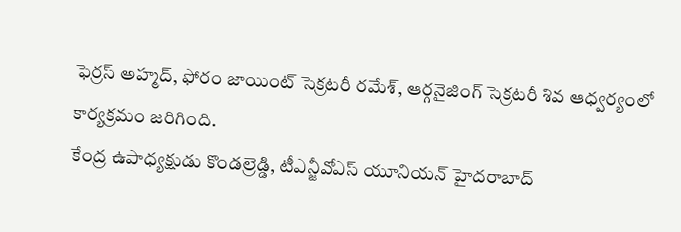ఫెర్రస్ అహ్మద్, ఫోరం జాయింట్ సెక్రటరీ రమేశ్, ఆర్గనైజింగ్ సెక్రటరీ శివ ఆధ్వర్యంలో కార్యక్రమం జరిగింది.
కేంద్ర ఉపాధ్యక్షుడు కొండల్రెడ్డి, టీఎన్జీవోఎస్ యూనియన్ హైదరాబాద్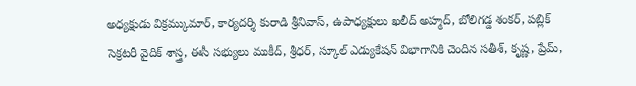అధ్యక్షుడు విక్రమ్కుమార్, కార్యదర్శి కురాడి శ్రీనివాస్, ఉపాధ్యక్షులు ఖలీద్ అహ్మద్, బోలిగడ్డ శంకర్, పబ్లిక్ సెక్రటరీ వైదిక్ శాస్త్ర, ఈసీ సభ్యులు ముకీద్, శ్రీధర్, స్కూల్ ఎడ్యుకేషన్ విభాగానికి చెందిన సతీశ్, కృష్ణ, ప్రేమ్,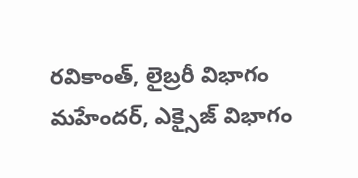రవికాంత్, లైబ్రరీ విభాగం మహేందర్, ఎక్సైజ్ విభాగం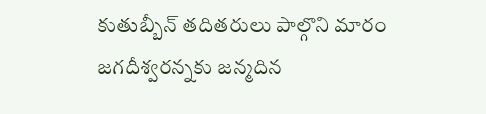కుతుబ్బీన్ తదితరులు పాల్గొని మారం జగదీశ్వరన్నకు జన్మదిన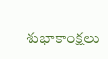శుభాకాంక్షలు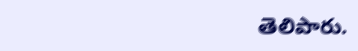తెలిపారు.